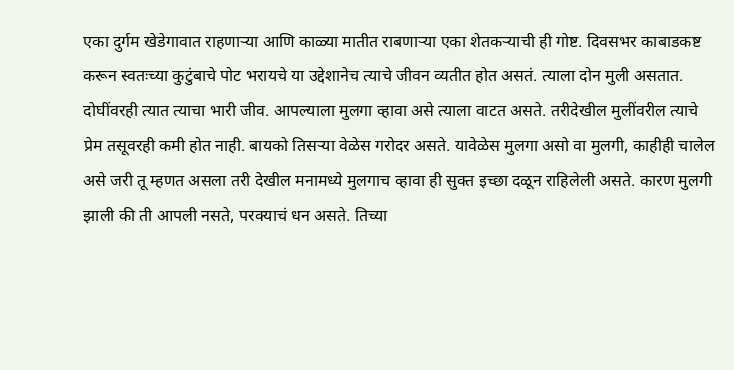एका दुर्गम खेडेगावात राहणाऱ्या आणि काळ्या मातीत राबणाऱ्या एका शेतकऱ्याची ही गोष्ट. दिवसभर काबाडकष्ट करून स्वतःच्या कुटुंबाचे पोट भरायचे या उद्देशानेच त्याचे जीवन व्यतीत होत असतं. त्याला दोन मुली असतात. दोघींवरही त्यात त्याचा भारी जीव. आपल्याला मुलगा व्हावा असे त्याला वाटत असते. तरीदेखील मुलींवरील त्याचे प्रेम तसूवरही कमी होत नाही. बायको तिसऱ्या वेळेस गरोदर असते. यावेळेस मुलगा असो वा मुलगी, काहीही चालेल असे जरी तू म्हणत असला तरी देखील मनामध्ये मुलगाच व्हावा ही सुक्त इच्छा दळून राहिलेली असते. कारण मुलगी झाली की ती आपली नसते, परक्याचं धन असते. तिच्या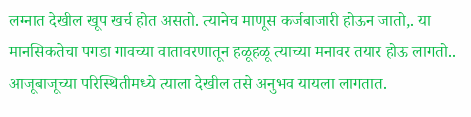लग्नात देखील खूप खर्च होत असतो. त्यानेच माणूस कर्जबाजारी होऊन जातो,. या मानसिकतेचा पगडा गावच्या वातावरणातून हळूहळू त्याच्या मनावर तयार होऊ लागतो.. आजूबाजूच्या परिस्थितीमध्ये त्याला देखील तसे अनुभव यायला लागतात.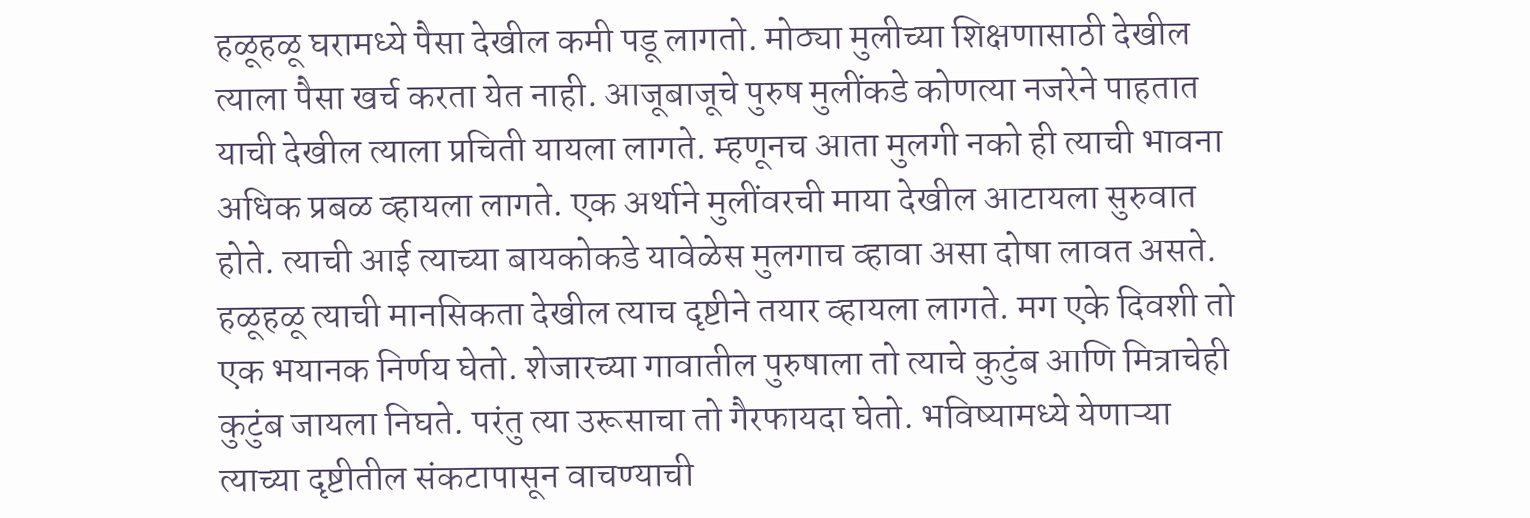हळूहळू घरामध्ये पैसा देखील कमी पडू लागतो. मोठ्या मुलीच्या शिक्षणासाठी देखील त्याला पैसा खर्च करता येत नाही. आजूबाजूचे पुरुष मुलींकडे कोणत्या नजरेने पाहतात याची देखील त्याला प्रचिती यायला लागते. म्हणूनच आता मुलगी नको ही त्याची भावना अधिक प्रबळ व्हायला लागते. एक अर्थाने मुलींवरची माया देखील आटायला सुरुवात होते. त्याची आई त्याच्या बायकोकडे यावेळेस मुलगाच व्हावा असा दोषा लावत असते. हळूहळू त्याची मानसिकता देखील त्याच दृष्टीने तयार व्हायला लागते. मग एके दिवशी तो एक भयानक निर्णय घेतो. शेजारच्या गावातील पुरुषाला तो त्याचे कुटुंब आणि मित्राचेही कुटुंब जायला निघते. परंतु त्या उरूसाचा तो गैरफायदा घेतो. भविष्यामध्ये येणाऱ्या त्याच्या दृष्टीतील संकटापासून वाचण्याची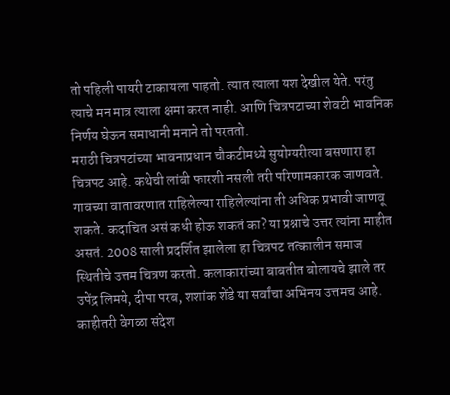तो पहिली पायरी टाकायला पाहतो. त्यात त्याला यश देखील येते. परंतु त्याचे मन मात्र त्याला क्षमा करत नाही. आणि चित्रपटाच्या शेवटी भावनिक निर्णय घेऊन समाधानी मनाने तो परततो.
मराठी चित्रपटांच्या भावनाप्रधान चौकटीमध्ये सुयोग्यरीत्या बसणारा हा चित्रपट आहे. कथेची लांबी फारशी नसली तरी परिणामकारक जाणवते. गावच्या वातावरणात राहिलेल्या राहिलेल्यांना ती अधिक प्रभावी जाणवू शकते. कदाचित असं कधी होऊ शकतं का? या प्रश्नाचे उत्तर त्यांना माहीत असतं. 2008 साली प्रदर्शित झालेला हा चित्रपट तत्कालीन समाज स्थितीचे उत्तम चित्रण करतो. कलाकारांच्या बाबतीत बोलायचे झाले तर उपेंद्र लिमये, दीपा परब, शशांक शेंडे या सर्वांचा अभिनय उत्तमच आहे. काहीतरी वेगळा संदेश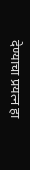देण्याचा प्रयत्न हा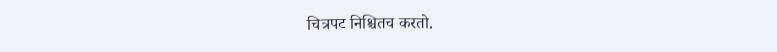चित्रपट निश्चितच करतो.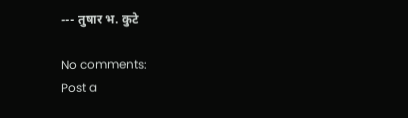--- तुषार भ. कुटे

No comments:
Post a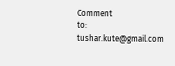Comment
to: tushar.kute@gmail.com